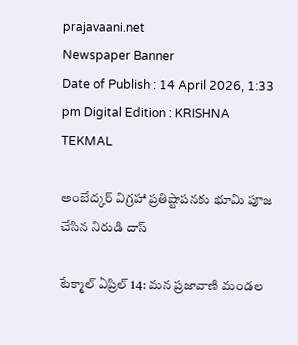prajavaani.net
Newspaper Banner
Date of Publish : 14 April 2026, 1:33 pm Digital Edition : KRISHNA TEKMAL

అంబేద్కర్ విగ్రహా ప్రతిష్టాపనకు భూమి పూజ చేసిన నిరుడి దాస్

టేక్మాల్ ఏప్రిల్ 14: మన ప్రజావాణి మండల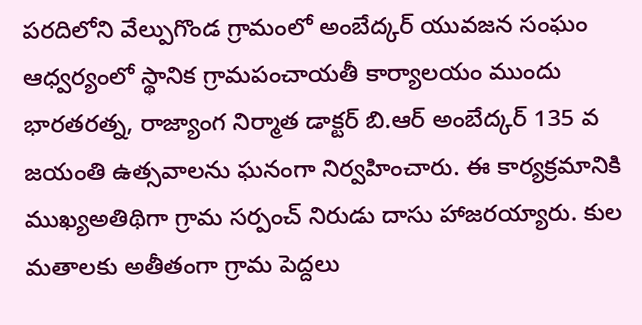పరదిలోని వేల్పుగొండ గ్రామంలో అంబేద్కర్ యువజన సంఘం ఆధ్వర్యంలో స్థానిక గ్రామపంచాయతీ కార్యాలయం ముందు భారతరత్న, రాజ్యాంగ నిర్మాత డాక్టర్ బి.ఆర్ అంబేద్కర్ 135 వ జయంతి ఉత్సవాలను ఘనంగా నిర్వహించారు. ఈ కార్యక్రమానికి ముఖ్యఅతిథిగా గ్రామ సర్పంచ్ నిరుడు దాసు హాజరయ్యారు. కుల మతాలకు అతీతంగా గ్రామ పెద్దలు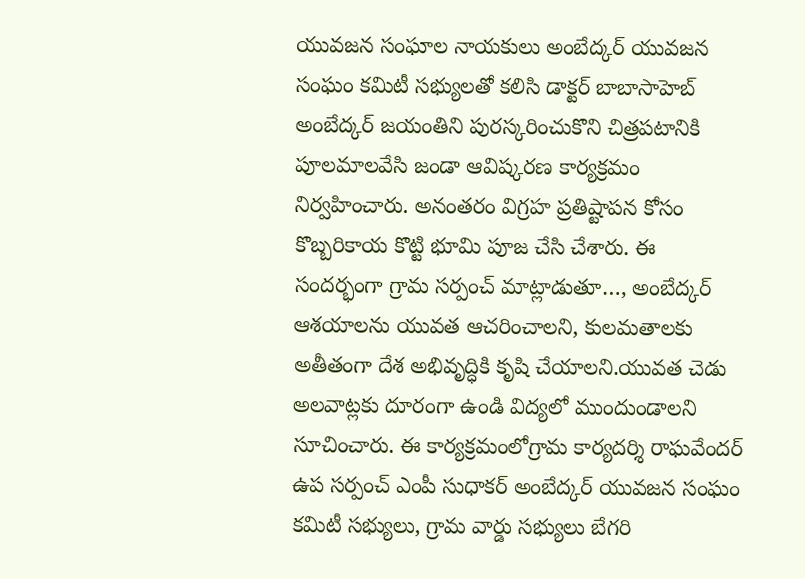యువజన సంఘాల నాయకులు అంబేద్కర్ యువజన సంఘం కమిటీ సభ్యులతో కలిసి డాక్టర్ బాబాసాహెబ్ అంబేద్కర్ జయంతిని పురస్కరించుకొని చిత్రపటానికి పూలమాలవేసి జండా ఆవిష్కరణ కార్యక్రమం నిర్వహించారు. అనంతరం విగ్రహ ప్రతిష్టాపన కోసం కొబ్బరికాయ కొట్టి భూమి పూజ చేసి చేశారు. ఈ సందర్భంగా గ్రామ సర్పంచ్ మాట్లాడుతూ…, అంబేద్కర్ ఆశయాలను యువత ఆచరించాలని, కులమతాలకు అతీతంగా దేశ అభివృద్ధికి కృషి చేయాలని.యువత చెడు అలవాట్లకు దూరంగా ఉండి విద్యలో ముందుండాలని సూచించారు. ఈ కార్యక్రమంలోగ్రామ కార్యదర్శి రాఘవేందర్ ఉప సర్పంచ్ ఎంపీ సుధాకర్ అంబేద్కర్ యువజన సంఘం కమిటీ సభ్యులు, గ్రామ వార్డు సభ్యులు బేగరి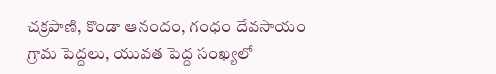చక్రపాణి, కొండా ఆనందం, గంధం దేవసాయం గ్రామ పెద్దలు, యువత పెద్ద సంఖ్యలో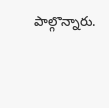పాల్గొన్నారు.